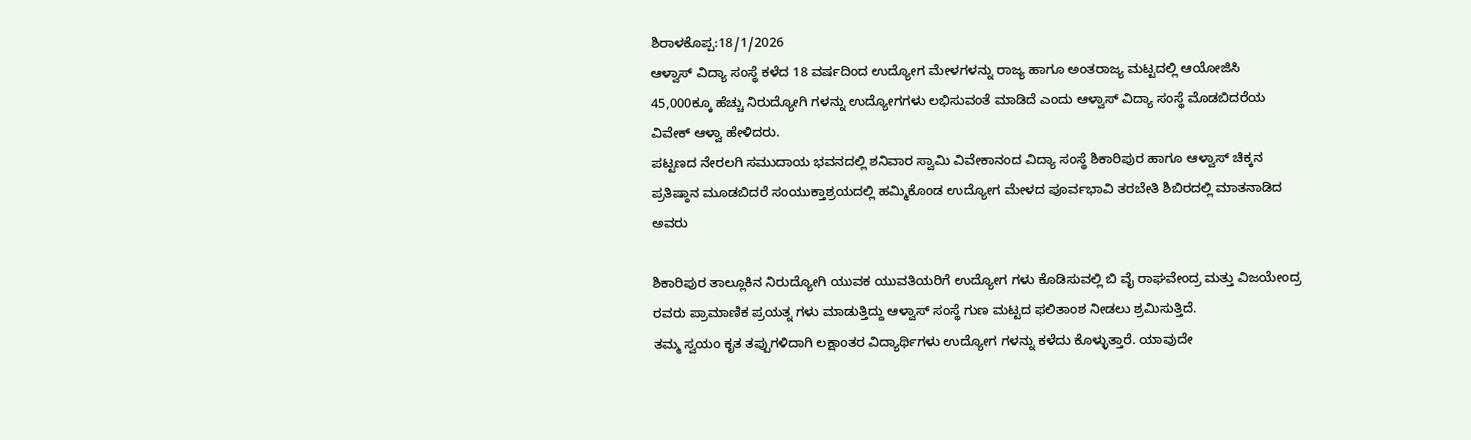ಶಿರಾಳಕೊಪ್ಪ:18/1/2026
ಆಳ್ವಾಸ್ ವಿದ್ಯಾ ಸಂಸ್ಥೆ ಕಳೆದ 18 ವರ್ಷದಿಂದ ಉದ್ಯೋಗ ಮೇಳಗಳನ್ನು ರಾಜ್ಯ ಹಾಗೂ ಅಂತರಾಜ್ಯ ಮಟ್ಟದಲ್ಲಿ ಆಯೋಜಿಸಿ 45,000ಕ್ಕೂ ಹೆಚ್ಚು ನಿರುದ್ಯೋಗಿ ಗಳನ್ನು ಉದ್ಯೋಗಗಳು ಲಭಿಸುವಂತೆ ಮಾಡಿದೆ ಎಂದು ಆಳ್ವಾಸ್ ವಿದ್ಯಾ ಸಂಸ್ಥೆ ಮೊಡಬಿದರೆಯ ವಿವೇಕ್ ಆಳ್ವಾ ಹೇಳಿದರು.
ಪಟ್ಟಣದ ನೇರಲಗಿ ಸಮುದಾಯ ಭವನದಲ್ಲಿ ಶನಿವಾರ ಸ್ವಾಮಿ ವಿವೇಕಾನಂದ ವಿದ್ಯಾ ಸಂಸ್ಥೆ ಶಿಕಾರಿಪುರ ಹಾಗೂ ಆಳ್ವಾಸ್ ಚಿಕ್ಕನ ಪ್ರತಿಷ್ಠಾನ ಮೂಡಬಿದರೆ ಸಂಯುಕ್ತಾಶ್ರಯದಲ್ಲಿ ಹಮ್ಮಿಕೊಂಡ ಉದ್ಯೋಗ ಮೇಳದ ಪೂರ್ವಭಾವಿ ತರಬೇತಿ ಶಿಬಿರದಲ್ಲಿ ಮಾತನಾಡಿದ ಅವರು

ಶಿಕಾರಿಪುರ ತಾಲ್ಲೂಕಿನ ನಿರುದ್ಯೋಗಿ ಯುವಕ ಯುವತಿಯರಿಗೆ ಉದ್ಯೋಗ ಗಳು ಕೊಡಿಸುವಲ್ಲಿ ಬಿ ವೈ ರಾಘವೇಂದ್ರ ಮತ್ತು ವಿಜಯೇಂದ್ರ ರವರು ಪ್ರಾಮಾಣಿಕ ಪ್ರಯತ್ನ ಗಳು ಮಾಡುತ್ತಿದ್ದು ಆಳ್ವಾಸ್ ಸಂಸ್ಥೆ ಗುಣ ಮಟ್ಟದ ಫಲಿತಾಂಶ ನೀಡಲು ಶ್ರಮಿಸುತ್ತಿದೆ.
ತಮ್ಮ ಸ್ವಯಂ ಕೃತ ತಪ್ಪುಗಳಿದಾಗಿ ಲಕ್ಷಾಂತರ ವಿದ್ಯಾರ್ಥಿಗಳು ಉದ್ಯೋಗ ಗಳನ್ನು ಕಳೆದು ಕೊಳ್ಳುತ್ತಾರೆ. ಯಾವುದೇ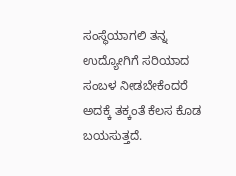ಸಂಸ್ಥೆಯಾಗಲಿ ತನ್ನ ಉದ್ಯೋಗಿಗೆ ಸರಿಯಾದ ಸಂಬಳ ನೀಡಬೇಕೆಂದರೆ ಅದಕ್ಕೆ ತಕ್ಕಂತೆ ಕೆಲಸ ಕೊಡ ಬಯಸುತ್ತದೆ.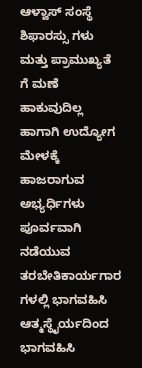ಆಳ್ವಾಸ್ ಸಂಸ್ಥೆ ಶಿಫಾರಸ್ಸು ಗಳು ಮತ್ತು ಪ್ರಾಮುಖ್ಯತೆ ಗೆ ಮಣೆ ಹಾಕುವುದಿಲ್ಲ ಹಾಗಾಗಿ ಉದ್ಯೋಗ ಮೇಳಕ್ಕೆ ಹಾಜರಾಗುವ ಅಭ್ಯರ್ಧಿಗಳು ಪೂರ್ವವಾಗಿ ನಡೆಯುವ ತರಬೇತಿಕಾರ್ಯಗಾರ ಗಳಲ್ಲಿ ಭಾಗವಹಿಸಿ ಆತ್ಮಸ್ಥೈರ್ಯದಿಂದ ಭಾಗವಹಿಸಿ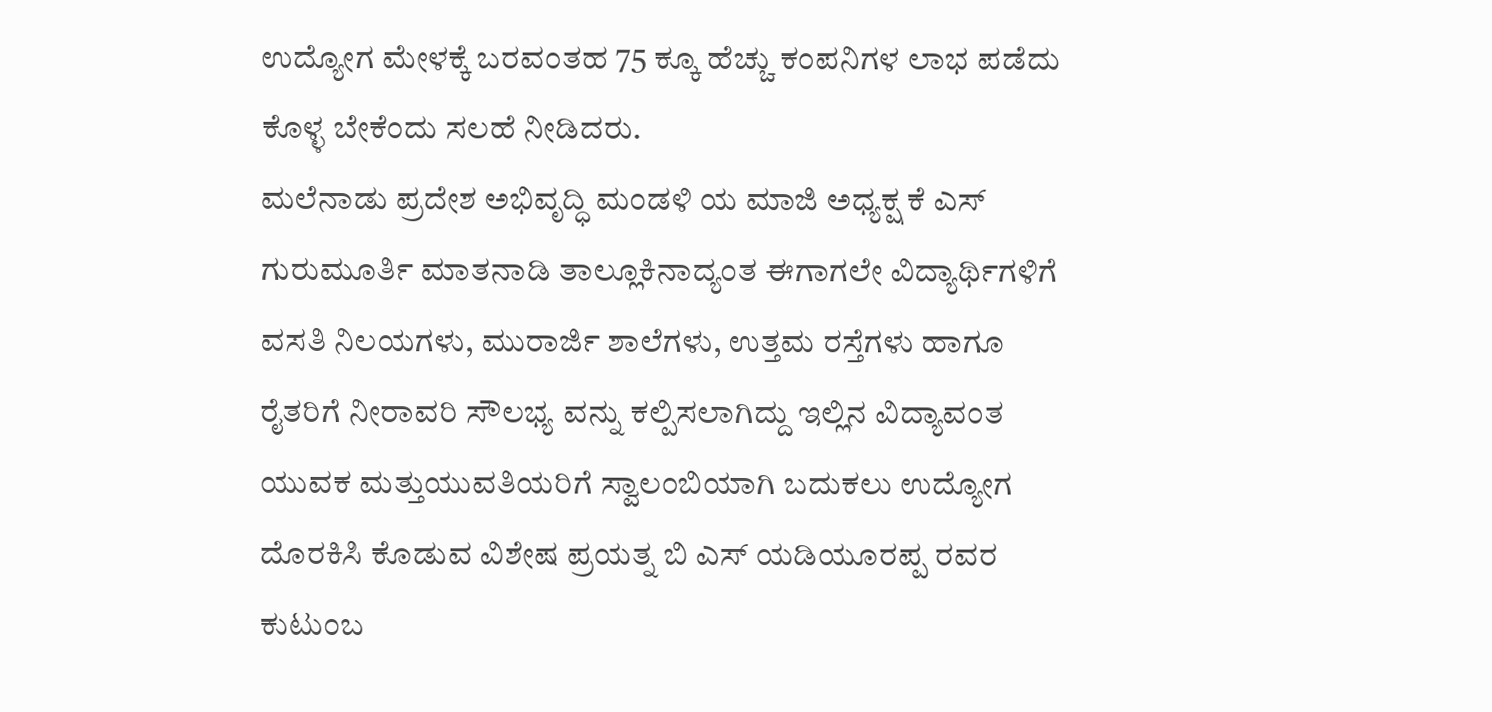ಉದ್ಯೋಗ ಮೇಳಕ್ಕೆ ಬರವಂತಹ 75 ಕ್ಕೂ ಹೆಚ್ಚು ಕಂಪನಿಗಳ ಲಾಭ ಪಡೆದು ಕೊಳ್ಳ ಬೇಕೆಂದು ಸಲಹೆ ನೀಡಿದರು.
ಮಲೆನಾಡು ಪ್ರದೇಶ ಅಭಿವೃದ್ಧಿ ಮಂಡಳಿ ಯ ಮಾಜಿ ಅಧ್ಯಕ್ಷ ಕೆ ಎಸ್ ಗುರುಮೂರ್ತಿ ಮಾತನಾಡಿ ತಾಲ್ಲೂಕಿನಾದ್ಯಂತ ಈಗಾಗಲೇ ವಿದ್ಯಾರ್ಥಿಗಳಿಗೆ ವಸತಿ ನಿಲಯಗಳು, ಮುರಾರ್ಜಿ ಶಾಲೆಗಳು, ಉತ್ತಮ ರಸ್ತೆಗಳು ಹಾಗೂ ರೈತರಿಗೆ ನೀರಾವರಿ ಸೌಲಭ್ಯ ವನ್ನು ಕಲ್ಪಿಸಲಾಗಿದ್ದು ಇಲ್ಲಿನ ವಿದ್ಯಾವಂತ ಯುವಕ ಮತ್ತುಯುವತಿಯರಿಗೆ ಸ್ವಾಲಂಬಿಯಾಗಿ ಬದುಕಲು ಉದ್ಯೋಗ ದೊರಕಿಸಿ ಕೊಡುವ ವಿಶೇಷ ಪ್ರಯತ್ನ ಬಿ ಎಸ್ ಯಡಿಯೂರಪ್ಪ ರವರ ಕುಟುಂಬ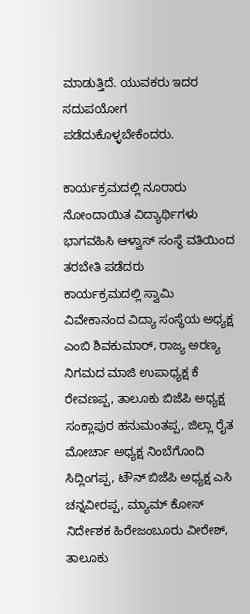ಮಾಡುತ್ತಿದೆ. ಯುವಕರು ಇದರ ಸದುಪಯೋಗ ಪಡೆದುಕೊಳ್ಳಬೇಕೆಂದರು.

ಕಾರ್ಯಕ್ರಮದಲ್ಲಿ ನೂರಾರು ನೋಂದಾಯಿತ ವಿದ್ಯಾರ್ಥಿಗಳು ಭಾಗವಹಿಸಿ ಆಳ್ವಾಸ್ ಸಂಸ್ಥೆ ವತಿಯಿಂದ ತರಬೇತಿ ಪಡೆದರು
ಕಾರ್ಯಕ್ರಮದಲ್ಲಿ ಸ್ವಾಮಿ ವಿವೇಕಾನಂದ ವಿದ್ಯಾ ಸಂಸ್ಥೆಯ ಅಧ್ಯಕ್ಷ ಎಂಬಿ ಶಿವಕುಮಾರ್, ರಾಜ್ಯ ಅರಣ್ಯ ನಿಗಮದ ಮಾಜಿ ಉಪಾಧ್ಯಕ್ಷ ಕೆ ರೇವಣಪ್ಪ, ತಾಲೂಕು ಬಿಜೆಪಿ ಅಧ್ಯಕ್ಷ ಸಂಕ್ಲಾಪುರ ಹನುಮಂತಪ್ಪ, ಜಿಲ್ಲಾ ರೈತ ಮೋರ್ಚಾ ಅಧ್ಯಕ್ಷ ನಿಂಬೆಗೊಂದಿ ಸಿದ್ಲಿಂಗಪ್ಪ, ಟೌನ್ ಬಿಜೆಪಿ ಅಧ್ಯಕ್ಷ ಎಸಿ ಚನ್ನವೀರಪ್ಪ, ಮ್ಯಾಮ್ ಕೋಸ್ ನಿರ್ದೇಶಕ ಹಿರೇಜಂಬೂರು ವೀರೇಶ್, ತಾಲೂಕು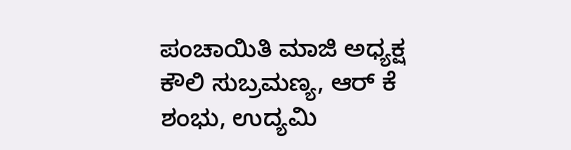ಪಂಚಾಯಿತಿ ಮಾಜಿ ಅಧ್ಯಕ್ಷ ಕೌಲಿ ಸುಬ್ರಮಣ್ಯ, ಆರ್ ಕೆ ಶಂಭು, ಉದ್ಯಮಿ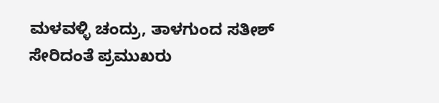ಮಳವಳ್ಳಿ ಚಂದ್ರು, ತಾಳಗುಂದ ಸತೀಶ್ ಸೇರಿದಂತೆ ಪ್ರಮುಖರು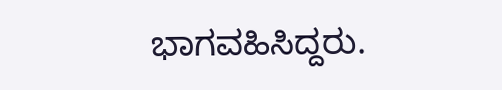ಭಾಗವಹಿಸಿದ್ದರು.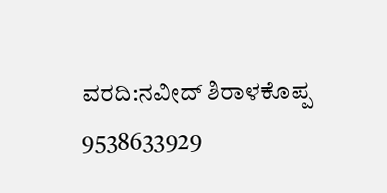ವರದಿ:ನವೀದ್ ಶಿರಾಳಕೊಪ್ಪ 9538633929